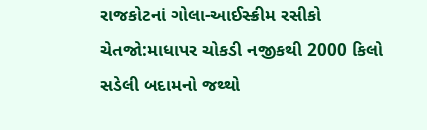રાજકોટનાં ગોલા-આઈસ્ક્રીમ રસીકો ચેતજો:માધાપર ચોકડી નજીકથી 2000 કિલો સડેલી બદામનો જથ્થો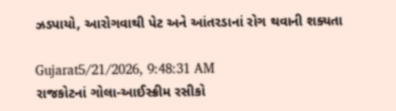ઝડપાયો, આરોગવાથી પેટ અને આંતરડાનાં રોગ થવાની શક્યતા

Gujarat5/21/2026, 9:48:31 AM
રાજકોટનાં ગોલા-આઈસ્ક્રીમ રસીકો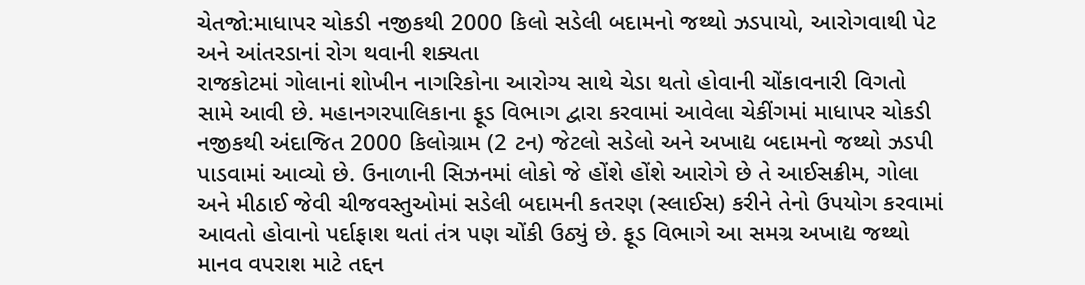ચેતજો:માધાપર ચોકડી નજીકથી 2000 કિલો સડેલી બદામનો જથ્થો ઝડપાયો, આરોગવાથી પેટ અને આંતરડાનાં રોગ થવાની શક્યતા
રાજકોટમાં ગોલાનાં શોખીન નાગરિકોના આરોગ્ય સાથે ચેડા થતો હોવાની ચોંકાવનારી વિગતો સામે આવી છે. મહાનગરપાલિકાના ફૂડ વિભાગ દ્વારા કરવામાં આવેલા ચેકીંગમાં માધાપર ચોકડી નજીકથી અંદાજિત 2000 કિલોગ્રામ (2 ટન) જેટલો સડેલો અને અખાદ્ય બદામનો જથ્થો ઝડપી પાડવામાં આવ્યો છે. ઉનાળાની સિઝનમાં લોકો જે હોંશે હોંશે આરોગે છે તે આઈસક્રીમ, ગોલા અને મીઠાઈ જેવી ચીજવસ્તુઓમાં સડેલી બદામની કતરણ (સ્લાઈસ) કરીને તેનો ઉપયોગ કરવામાં આવતો હોવાનો પર્દાફાશ થતાં તંત્ર પણ ચોંકી ઉઠ્યું છે. ફૂડ વિભાગે આ સમગ્ર અખાદ્ય જથ્થો માનવ વપરાશ માટે તદ્દન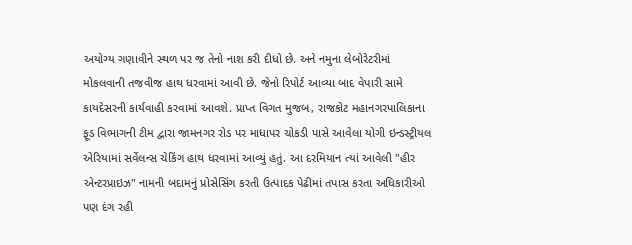અયોગ્ય ગણાવીને સ્થળ પર જ તેનો નાશ કરી દીધો છે. અને નમુના લેબોરેટરીમાં મોકલવાની તજવીજ હાથ ધરવામાં આવી છે. જેનો રિપોર્ટ આવ્યા બાદ વેપારી સામે કાયદેસરની કાર્યવાહી કરવામાં આવશે. પ્રાપ્ત વિગત મુજબ, રાજકોટ મહાનગરપાલિકાના ફૂડ વિભાગની ટીમ દ્વારા જામનગર રોડ પર માધાપર ચોકડી પાસે આવેલા યોગી ઇન્ડસ્ટ્રીયલ એરિયામાં સર્વેલન્સ ચેકિંગ હાથ ધરવામાં આવ્યું હતું. આ દરમિયાન ત્યાં આવેલી "હીર એન્ટરપ્રાઇઝ" નામની બદામનું પ્રોસેસિંગ કરતી ઉત્પાદક પેઢીમાં તપાસ કરતા અધિકારીઓ પણ દંગ રહી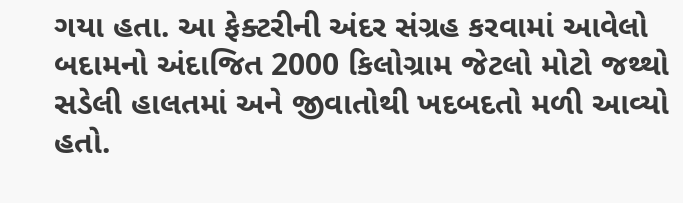ગયા હતા. આ ફેક્ટરીની અંદર સંગ્રહ કરવામાં આવેલો બદામનો અંદાજિત 2000 કિલોગ્રામ જેટલો મોટો જથ્થો સડેલી હાલતમાં અને જીવાતોથી ખદબદતો મળી આવ્યો હતો.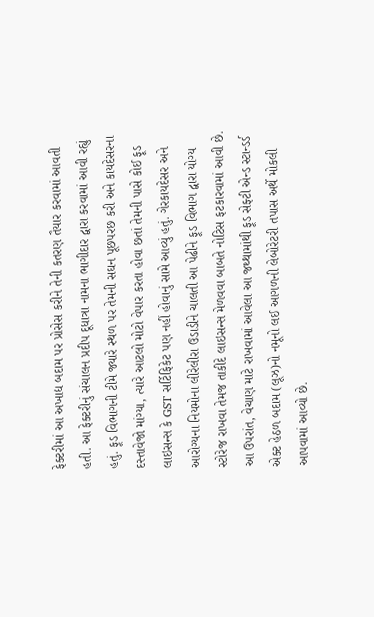ફેક્ટરીમાં આ અખાદ્ય બદામ પર પ્રોસેસ કરીને તેની કતરણ તૈયાર કરવામાં આવતી હતી. આ ફેક્ટરીનું સંચાલન પ્રદીપ દૂધાત્રા નામના ભાગીદાર દ્વારા કરવામાં આવી રહ્યું હતું. ફૂડ વિભાગની ટીમે જ્યારે સ્થળ પર તેમની સઘન પૂછપરછ કરી અને કાયદેસરના દસ્તાવેજો માંગ્યા, ત્યારે આટલો મોટો વેપાર કરતા હોવા છતાં તેમની પાસે કોઈ ફૂડ લાઇસન્સ કે GST સર્ટિફિકેટ પણ નહીં હોવાનું સામે આવ્યું હતું. ગેરકાયદેસર અને આરોગ્યના નિયમોના લીરેલીરા ઉડાડીને ચાલતી આ પેઢીને ફૂડ વિભાગ દ્વારા યોગ્ય સ્ટોરેજ રાખવા તેમજ તાકીદે લાઇસન્સ મેળવવા બાબતે નોટિસ ફટકારવામાં આવી છે. આ ઉપરાંત, વેચાણ માટે રાખવામાં આવેલા આ જથ્થામાંથી ફૂડ સેફ્ટી એન્ડ સ્ટાન્ડર્ડ એક્ટ હેઠળ બદામ (લૂઝ)નો નમૂનો લઈ આગળની લેબોરેટરી તપાસ અર્થે મોકલી આપવામાં આવ્યો છે.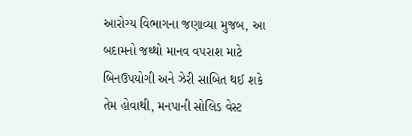આરોગ્ય વિભાગના જણાવ્યા મુજબ, આ બદામનો જથ્થો માનવ વપરાશ માટે બિનઉપયોગી અને ઝેરી સાબિત થઈ શકે તેમ હોવાથી, મનપાની સોલિડ વેસ્ટ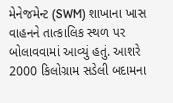મેનેજમેન્ટ (SWM) શાખાના ખાસ વાહનને તાત્કાલિક સ્થળ પર બોલાવવામાં આવ્યું હતું. આશરે 2000 કિલોગ્રામ સડેલી બદામના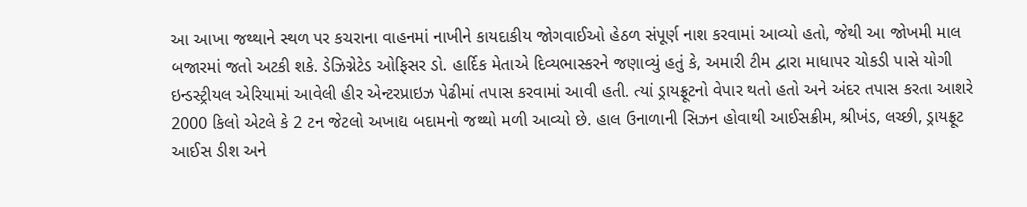આ આખા જથ્થાને સ્થળ પર કચરાના વાહનમાં નાખીને કાયદાકીય જોગવાઈઓ હેઠળ સંપૂર્ણ નાશ કરવામાં આવ્યો હતો, જેથી આ જોખમી માલ બજારમાં જતો અટકી શકે. ડેઝિગ્નેટેડ ઓફિસર ડો. હાર્દિક મેતાએ દિવ્યભાસ્કરને જણાવ્યું હતું કે, અમારી ટીમ દ્વારા માધાપર ચોકડી પાસે યોગી ઇન્ડસ્ટ્રીયલ એરિયામાં આવેલી હીર એન્ટરપ્રાઇઝ પેઢીમાં તપાસ કરવામાં આવી હતી. ત્યાં ડ્રાયફ્રૂટનો વેપાર થતો હતો અને અંદર તપાસ કરતા આશરે 2000 કિલો એટલે કે 2 ટન જેટલો અખાદ્ય બદામનો જથ્થો મળી આવ્યો છે. હાલ ઉનાળાની સિઝન હોવાથી આઈસક્રીમ, શ્રીખંડ, લચ્છી, ડ્રાયફ્રૂટ આઈસ ડીશ અને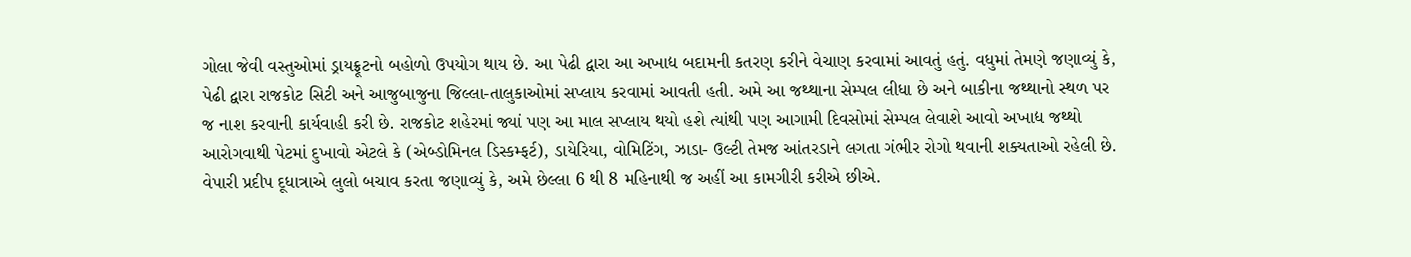ગોલા જેવી વસ્તુઓમાં ડ્રાયફ્રૂટનો બહોળો ઉપયોગ થાય છે. આ પેઢી દ્વારા આ અખાદ્ય બદામની કતરણ કરીને વેચાણ કરવામાં આવતું હતું. વધુમાં તેમણે જણાવ્યું કે, પેઢી દ્વારા રાજકોટ સિટી અને આજુબાજુના જિલ્લા-તાલુકાઓમાં સપ્લાય કરવામાં આવતી હતી. અમે આ જથ્થાના સેમ્પલ લીધા છે અને બાકીના જથ્થાનો સ્થળ પર જ નાશ કરવાની કાર્યવાહી કરી છે. રાજકોટ શહેરમાં જ્યાં પણ આ માલ સપ્લાય થયો હશે ત્યાંથી પણ આગામી દિવસોમાં સેમ્પલ લેવાશે આવો અખાદ્ય જથ્થો આરોગવાથી પેટમાં દુખાવો એટલે કે (એબ્ડોમિનલ ડિસ્કમ્ફર્ટ), ડાયેરિયા, વોમિટિંગ, ઝાડા- ઉલ્ટી તેમજ આંતરડાને લગતા ગંભીર રોગો થવાની શક્યતાઓ રહેલી છે. વેપારી પ્રદીપ દૂધાત્રાએ લુલો બચાવ કરતા જણાવ્યું કે, અમે છેલ્લા 6 થી 8 મહિનાથી જ અહીં આ કામગીરી કરીએ છીએ.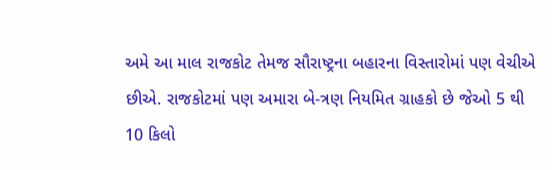અમે આ માલ રાજકોટ તેમજ સૌરાષ્ટ્રના બહારના વિસ્તારોમાં પણ વેચીએ છીએ. રાજકોટમાં પણ અમારા બે-ત્રણ નિયમિત ગ્રાહકો છે જેઓ 5 થી 10 કિલો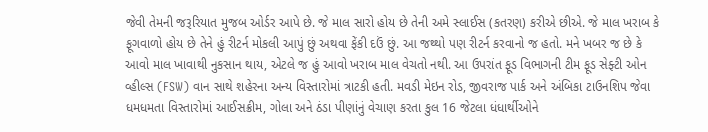જેવી તેમની જરૂરિયાત મુજબ ઓર્ડર આપે છે. જે માલ સારો હોય છે તેની અમે સ્લાઈસ (કતરણ) કરીએ છીએ. જે માલ ખરાબ કે ફૂગવાળો હોય છે તેને હું રીટર્ન મોકલી આપું છું અથવા ફેંકી દઉં છું. આ જથ્થો પણ રીટર્ન કરવાનો જ હતો. મને ખબર જ છે કે આવો માલ ખાવાથી નુકસાન થાય, એટલે જ હું આવો ખરાબ માલ વેચતો નથી. આ ઉપરાંત ફૂડ વિભાગની ટીમ ફૂડ સેફ્ટી ઓન વ્હીલ્સ (FSW) વાન સાથે શહેરના અન્ય વિસ્તારોમાં ત્રાટકી હતી. મવડી મેઇન રોડ, જીવરાજ પાર્ક અને અંબિકા ટાઉનશિપ જેવા ધમધમતા વિસ્તારોમાં આઈસક્રીમ, ગોલા અને ઠંડા પીણાંનું વેચાણ કરતા કુલ 16 જેટલા ધંધાર્થીઓને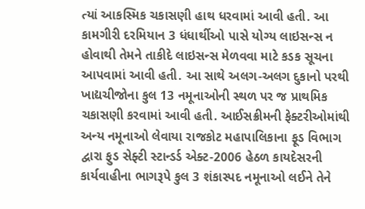ત્યાં આકસ્મિક ચકાસણી હાથ ધરવામાં આવી હતી. આ કામગીરી દરમિયાન 3 ધંધાર્થીઓ પાસે યોગ્ય લાઇસન્સ ન હોવાથી તેમને તાકીદે લાઇસન્સ મેળવવા માટે કડક સૂચના આપવામાં આવી હતી. આ સાથે અલગ-અલગ દુકાનો પરથી ખાદ્યચીજોના કુલ 13 નમૂનાઓની સ્થળ પર જ પ્રાથમિક ચકાસણી કરવામાં આવી હતી. આઈસક્રીમની ફેક્ટરીઓમાંથી અન્ય નમૂનાઓ લેવાયા રાજકોટ મહાપાલિકાના ફૂડ વિભાગ દ્વારા ફુડ સેફ્ટી સ્ટાન્ડર્ડ એક્ટ-2006 હેઠળ કાયદેસરની કાર્યવાહીના ભાગરૂપે કુલ 3 શંકાસ્પદ નમૂનાઓ લઈને તેને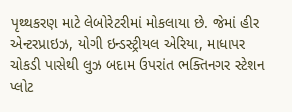પૃથ્થકરણ માટે લેબોરેટરીમાં મોકલાયા છે. જેમાં હીર એન્ટરપ્રાઇઝ, યોગી ઇન્ડસ્ટ્રીયલ એરિયા, માધાપર ચોકડી પાસેથી લુઝ બદામ ઉપરાંત ભક્તિનગર સ્ટેશન પ્લોટ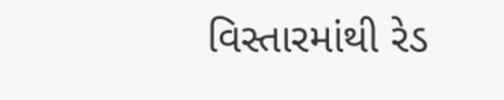વિસ્તારમાંથી રેડ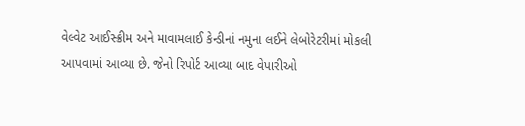વેલ્વેટ આઈસ્ક્રીમ અને માવામલાઈ કેન્ડીનાં નમુના લઈને લેબોરેટરીમાં મોકલી આપવામાં આવ્યા છે. જેનો રિપોર્ટ આવ્યા બાદ વેપારીઓ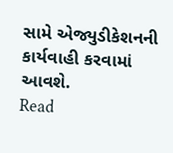સામે એજ્યુડીકેશનની કાર્યવાહી કરવામાં આવશે.
Read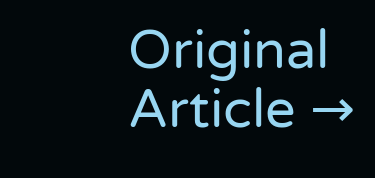Original Article →